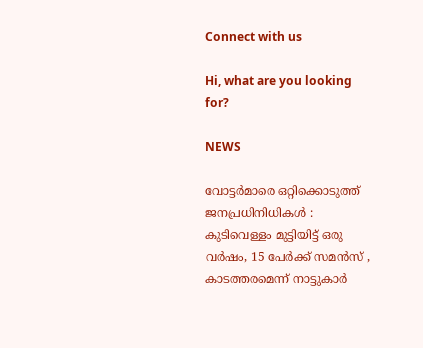Connect with us

Hi, what are you looking for?

NEWS

വോട്ടർമാരെ ഒറ്റിക്കൊടുത്ത് ജനപ്രധിനിധികൾ : കുടിവെള്ളം മുട്ടിയിട്ട് ഒരു വർഷം, 15 പേർക്ക് സമൻസ് , കാടത്തരമെന്ന് നാട്ടുകാർ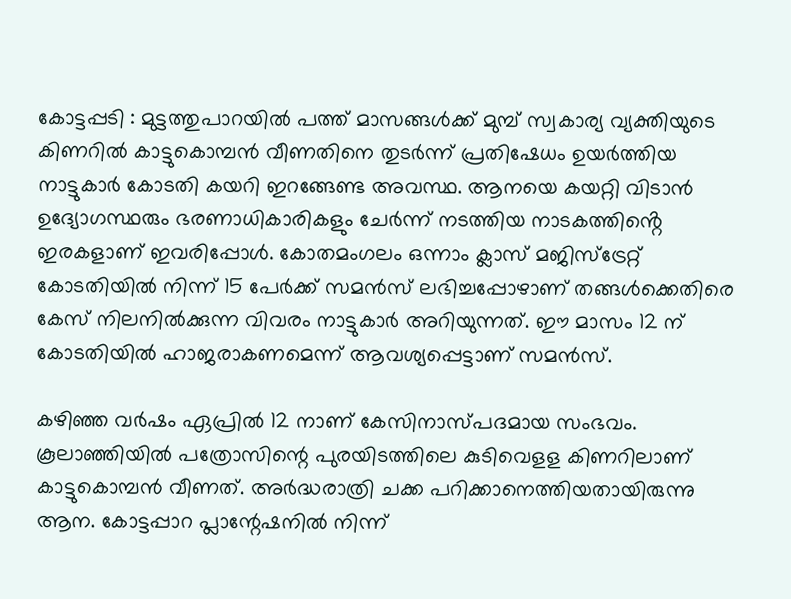കോട്ടപ്പടി : മുട്ടത്തുപാറയിൽ പത്ത് മാസങ്ങൾക്ക് മുമ്പ് സ്വകാര്യ വ്യക്തിയുടെ കിണറിൽ കാട്ടുകൊമ്പൻ വീണതിനെ തുടർന്ന് പ്രതിഷേധം ഉയർത്തിയ നാട്ടുകാർ കോടതി കയറി ഇറങ്ങേണ്ട അവസ്ഥ. ആനയെ കയറ്റി വിടാൻ ഉദ്യോഗസ്ഥരും ഭരണാധികാരികളും ചേർന്ന് നടത്തിയ നാടകത്തിൻ്റെ ഇരകളാണ് ഇവരിപ്പോൾ. കോതമംഗലം ഒന്നാം ക്ലാസ് മജിസ്ട്രേറ്റ് കോടതിയിൽ നിന്ന് 15 പേർക്ക് സമൻസ് ലഭിച്ചപ്പോഴാണ് തങ്ങൾക്കെതിരെ കേസ് നിലനിൽക്കുന്ന വിവരം നാട്ടുകാർ അറിയുന്നത്. ഈ മാസം 12 ന് കോടതിയിൽ ഹാജരാകണമെന്ന് ആവശ്യപ്പെട്ടാണ് സമൻസ്.

കഴിഞ്ഞ വർഷം ഏപ്രിൽ 12 നാണ് കേസിനാസ്പദമായ സംഭവം. കൂലാഞ്ഞിയിൽ പത്രോസിന്റെ പുരയിടത്തിലെ കുടിവെളള കിണറിലാണ് കാട്ടുകൊമ്പൻ വീണത്. അർദ്ധരാത്രി ചക്ക പറിക്കാനെത്തിയതായിരുന്നു ആന. കോട്ടപ്പാറ പ്ലാന്റേഷനിൽ നിന്ന്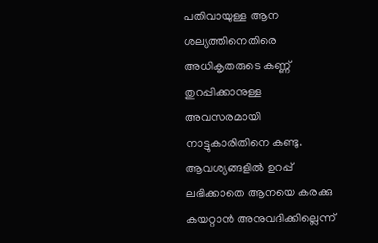പതിവായുള്ള ആന ശല്യത്തിനെതിരെ അധികൃതരുടെ കണ്ണ് തുറപ്പിക്കാനുള്ള അവസരമായി നാട്ടുകാരിതിനെ കണ്ടു. ആവശ്യങ്ങളിൽ ഉറപ്പ് ലഭിക്കാതെ ആനയെ കരക്കു കയറ്റാൻ അനുവദിക്കില്ലെന്ന്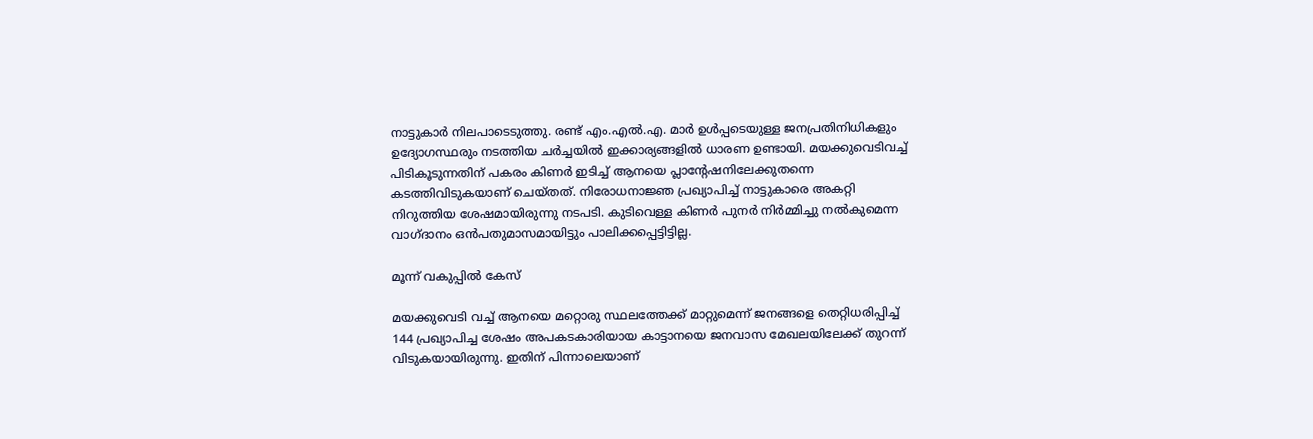നാട്ടുകാർ നിലപാടെടുത്തു. രണ്ട് എം.എൽ.എ. മാർ ഉൾപ്പടെയുള്ള ജനപ്രതിനിധികളും ഉദ്യോഗസ്ഥരും നടത്തിയ ചർച്ചയിൽ ഇക്കാര്യങ്ങളിൽ ധാരണ ഉണ്ടായി. മയക്കുവെടിവച്ച് പിടികൂടുന്നതിന് പകരം കിണർ ഇടിച്ച് ആനയെ പ്ലാന്റേഷനിലേക്കുതന്നെ കടത്തിവിടുകയാണ് ചെയ്തത്. നിരോധനാജ്ഞ പ്രഖ്യാപിച്ച് നാട്ടുകാരെ അകറ്റി നിറുത്തിയ ശേഷമായിരുന്നു നടപടി. കുടിവെള്ള കിണർ പുനർ നിർമ്മിച്ചു നൽകുമെന്ന വാഗ്ദാനം ഒൻപതുമാസമായിട്ടും പാലിക്കപ്പെട്ടിട്ടില്ല.

മൂന്ന് വകുപ്പിൽ കേസ്

മയക്കുവെടി വച്ച് ആനയെ മറ്റൊരു സ്ഥലത്തേക്ക് മാറ്റുമെന്ന് ജനങ്ങളെ തെറ്റിധരിപ്പിച്ച് 144 പ്രഖ്യാപിച്ച ശേഷം അപകടകാരിയായ കാട്ടാനയെ ജനവാസ മേഖലയിലേക്ക് തുറന്ന് വിടുകയായിരുന്നു. ഇതിന് പിന്നാലെയാണ്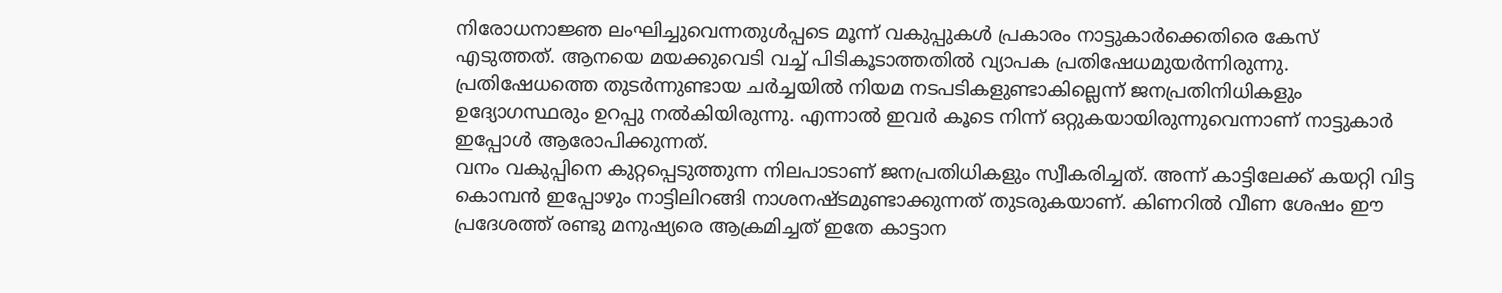നിരോധനാജ്ഞ ലംഘിച്ചുവെന്നതുൾപ്പടെ മൂന്ന് വകുപ്പുകൾ പ്രകാരം നാട്ടുകാർക്കെതിരെ കേസ് എടുത്തത്. ആനയെ മയക്കുവെടി വച്ച് പിടികൂടാത്തതിൽ വ്യാപക പ്രതിഷേധമുയർന്നിരുന്നു. പ്രതിഷേധത്തെ തുടർന്നുണ്ടായ ചർച്ചയിൽ നിയമ നടപടികളുണ്ടാകില്ലെന്ന് ജനപ്രതിനിധികളും ഉദ്യോഗസ്ഥരും ഉറപ്പു നൽകിയിരുന്നു. എന്നാൽ ഇവർ കൂടെ നിന്ന് ഒറ്റുകയായിരുന്നുവെന്നാണ് നാട്ടുകാർ ഇപ്പോൾ ആരോപിക്കുന്നത്.
വനം വകുപ്പിനെ കുറ്റപ്പെടുത്തുന്ന നിലപാടാണ് ജനപ്രതിധികളും സ്വീകരിച്ചത്. അന്ന് കാട്ടിലേക്ക് കയറ്റി വിട്ട കൊമ്പൻ ഇപ്പോഴും നാട്ടിലിറങ്ങി നാശനഷ്ടമുണ്ടാക്കുന്നത് തുടരുകയാണ്. കിണറിൽ വീണ ശേഷം ഈ പ്രദേശത്ത് രണ്ടു മനുഷ്യരെ ആക്രമിച്ചത് ഇതേ കാട്ടാന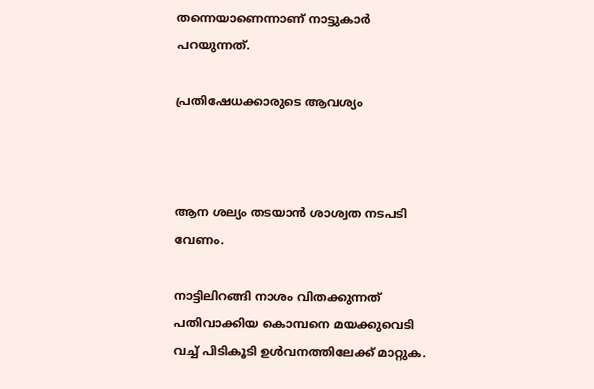തന്നെയാണെന്നാണ് നാട്ടുകാർ പറയുന്നത്.

പ്രതിഷേധക്കാരുടെ ആവശ്യം



ആന ശല്യം തടയാൻ ശാശ്വത നടപടി വേണം.

നാട്ടിലിറങ്ങി നാശം വിതക്കുന്നത് പതിവാക്കിയ കൊമ്പനെ മയക്കുവെടി വച്ച് പിടികൂടി ഉൾവനത്തിലേക്ക് മാറ്റുക.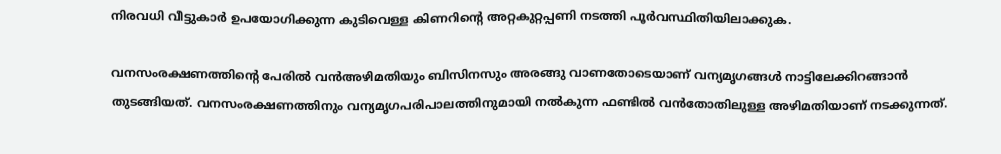നിരവധി വീട്ടുകാർ ഉപയോഗിക്കുന്ന കുടിവെള്ള കിണറിന്റെ അറ്റകുറ്റപ്പണി നടത്തി പൂർവസ്ഥിതിയിലാക്കുക.

വനസംരക്ഷണത്തിൻ്റെ പേരിൽ വൻഅഴിമതിയും ബിസിനസും അരങ്ങു വാണതോടെയാണ് വന്യമൃഗങ്ങൾ നാട്ടിലേക്കിറങ്ങാൻ തുടങ്ങിയത്. വനസംരക്ഷണത്തിനും വന്യമൃഗപരിപാലത്തിനുമായി നൽകുന്ന ഫണ്ടിൽ വൻതോതിലുള്ള അഴിമതിയാണ് നടക്കുന്നത്.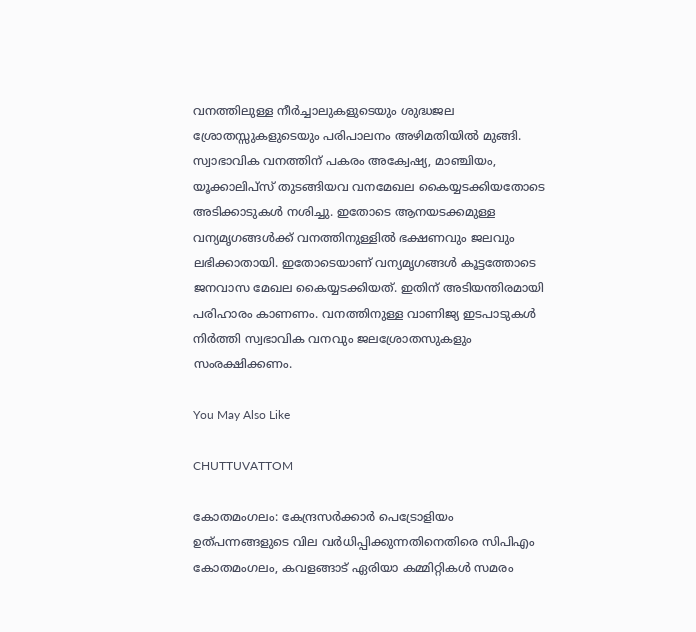വനത്തിലുള്ള നീർച്ചാലുകളുടെയും ശുദ്ധജല ശ്രോതസ്സുകളുടെയും പരിപാലനം അഴിമതിയിൽ മുങ്ങി. സ്വാഭാവിക വനത്തിന് പകരം അക്വേഷ്യ, മാഞ്ചിയം, യൂക്കാലിപ്സ് തുടങ്ങിയവ വനമേഖല കൈയ്യടക്കിയതോടെ അടിക്കാടുകൾ നശിച്ചു. ഇതോടെ ആനയടക്കമുള്ള വന്യമൃഗങ്ങൾക്ക് വനത്തിനുള്ളിൽ ഭക്ഷണവും ജലവും ലഭിക്കാതായി. ഇതോടെയാണ് വന്യമൃഗങ്ങൾ കൂട്ടത്തോടെ ജനവാസ മേഖല കൈയ്യടക്കിയത്. ഇതിന് അടിയന്തിരമായി പരിഹാരം കാണണം. വനത്തിനുള്ള വാണിജ്യ ഇടപാടുകൾ നിർത്തി സ്വഭാവിക വനവും ജലശ്രോതസുകളും സംരക്ഷിക്കണം.

You May Also Like

CHUTTUVATTOM

കോതമംഗലം: കേന്ദ്രസര്‍ക്കാര്‍ പെട്രോളിയം ഉത്പന്നങ്ങളുടെ വില വര്‍ധിപ്പിക്കുന്നതിനെതിരെ സിപിഎം കോതമംഗലം, കവളങ്ങാട് ഏരിയാ കമ്മിറ്റികള്‍ സമരം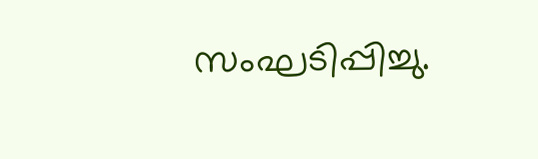സംഘടിപ്പിച്ചു.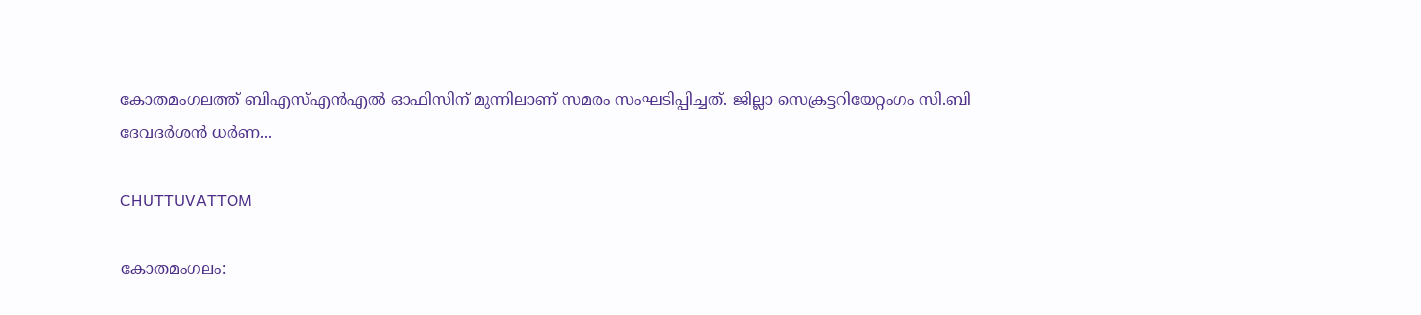കോതമംഗലത്ത് ബിഎസ്എന്‍എല്‍ ഓഫിസിന് മുന്നിലാണ് സമരം സംഘടിപ്പിച്ചത്. ജില്ലാ സെക്രട്ടറിയേറ്റംഗം സി.ബി ദേവദര്‍ശന്‍ ധര്‍ണ...

CHUTTUVATTOM

കോതമംഗലം: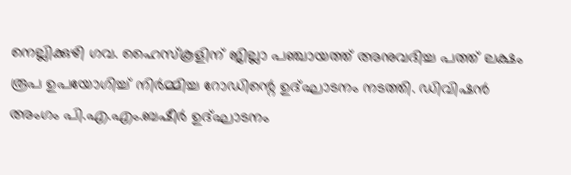നെല്ലിക്കുഴി ഗവ. ഹൈസ്‌കൂളിന് ജില്ലാ പഞ്ചായത്ത് അനുവദിച്ച പത്ത് ലക്ഷം രൂപ ഉപയോഗിച്ച് നിര്‍മ്മിച്ച റോഡിന്റെ ഉദ്ഘാടനം നടത്തി. ഡിവിഷന്‍ അംഗം പി.എ.എം.ബഷീര്‍ ഉദ്ഘാടനം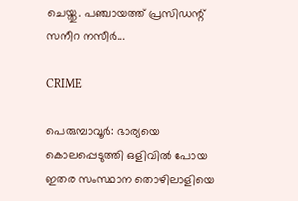ചെയ്തു. പഞ്ചായത്ത് പ്രസിഡന്റ് സനീറ നസീര്‍...

CRIME

പെരുമ്പാവൂര്‍: ഭാര്യയെ കൊലപ്പെടുത്തി ഒളിവില്‍ പോയ ഇതര സംസ്ഥാന തൊഴിലാളിയെ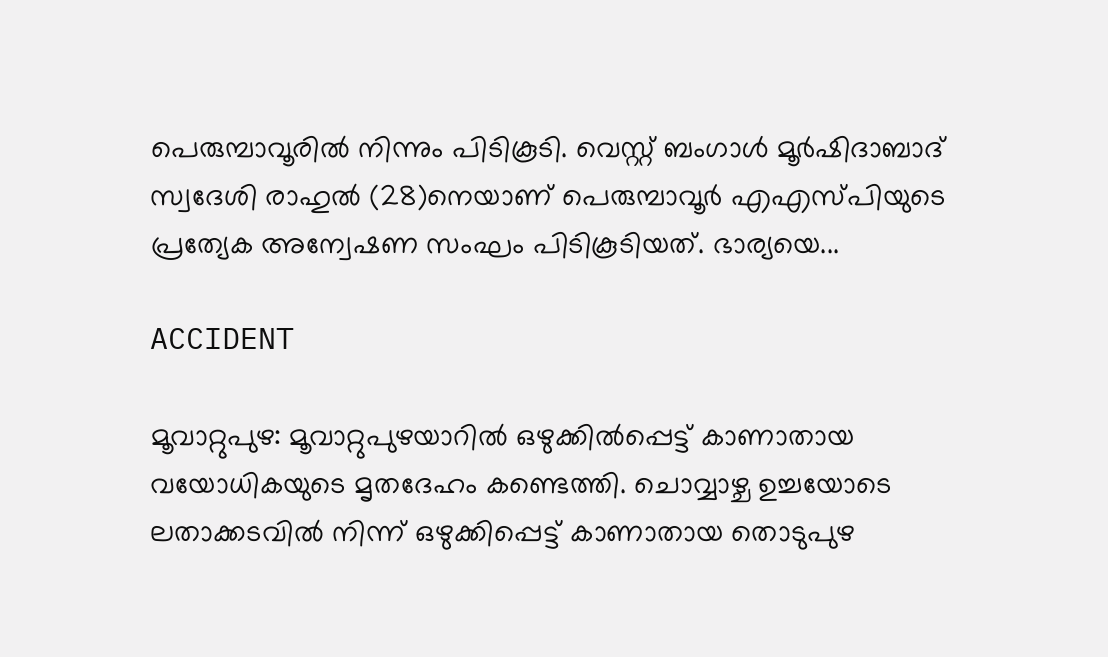പെരുമ്പാവൂരില്‍ നിന്നും പിടികൂടി. വെസ്റ്റ് ബംഗാള്‍ മൂര്‍ഷിദാബാദ് സ്വദേശി രാഹുല്‍ (28)നെയാണ് പെരുമ്പാവൂര്‍ എഎസ്പിയുടെ പ്രത്യേക അന്വേഷണ സംഘം പിടികൂടിയത്. ഭാര്യയെ...

ACCIDENT

മൂവാറ്റുപുഴ: മൂവാറ്റുപുഴയാറില്‍ ഒഴുക്കില്‍പ്പെട്ട് കാണാതായ വയോധികയുടെ മൃതദേഹം കണ്ടെത്തി. ചൊവ്വാഴ്ച ഉച്ചയോടെ ലതാക്കടവില്‍ നിന്ന് ഒഴുക്കിപ്പെട്ട് കാണാതായ തൊടുപുഴ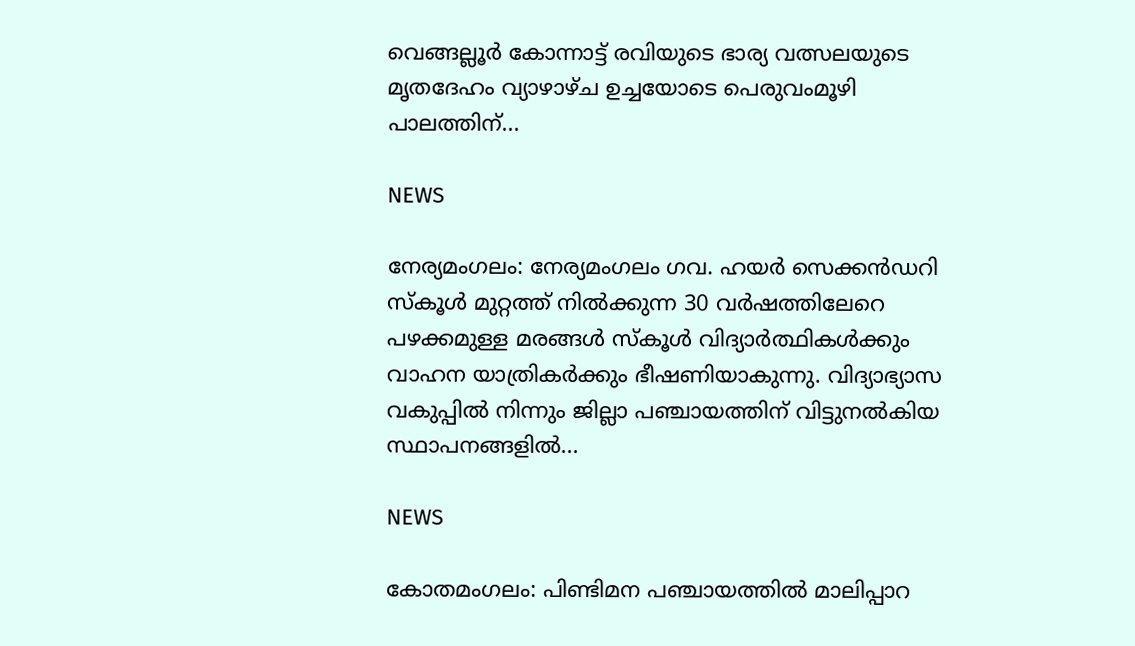വെങ്ങല്ലൂര്‍ കോന്നാട്ട് രവിയുടെ ഭാര്യ വത്സലയുടെ മൃതദേഹം വ്യാഴാഴ്ച ഉച്ചയോടെ പെരുവംമൂഴി പാലത്തിന്...

NEWS

നേര്യമംഗലം: നേര്യമംഗലം ഗവ. ഹയര്‍ സെക്കന്‍ഡറി സ്‌കൂള്‍ മുറ്റത്ത് നില്‍ക്കുന്ന 30 വര്‍ഷത്തിലേറെ പഴക്കമുള്ള മരങ്ങള്‍ സ്‌കൂള്‍ വിദ്യാര്‍ത്ഥികള്‍ക്കും വാഹന യാത്രികര്‍ക്കും ഭീഷണിയാകുന്നു. വിദ്യാഭ്യാസ വകുപ്പില്‍ നിന്നും ജില്ലാ പഞ്ചായത്തിന് വിട്ടുനല്‍കിയ സ്ഥാപനങ്ങളില്‍...

NEWS

കോതമംഗലം: പിണ്ടിമന പഞ്ചായത്തില്‍ മാലിപ്പാറ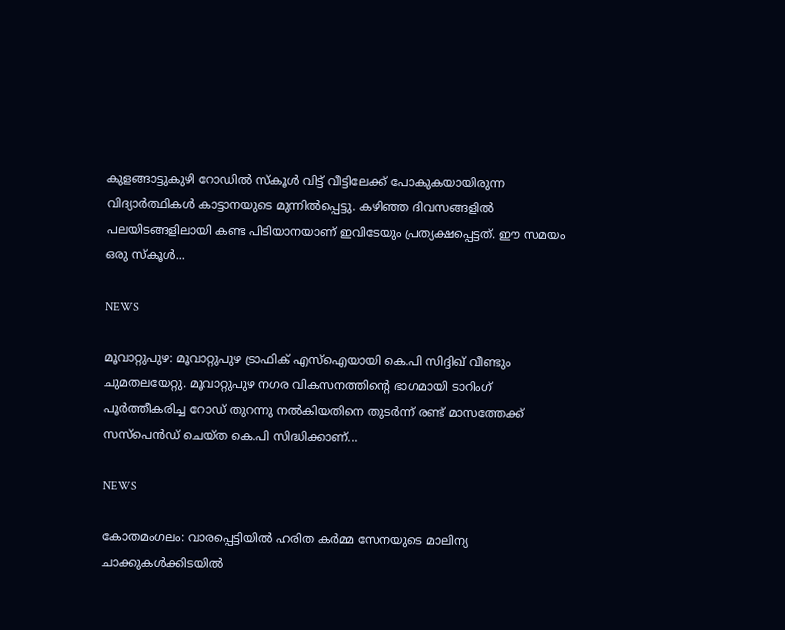കുളങ്ങാട്ടുകുഴി റോഡില്‍ സ്‌കൂള്‍ വിട്ട് വീട്ടിലേക്ക് പോകുകയായിരുന്ന വിദ്യാര്‍ത്ഥികള്‍ കാട്ടാനയുടെ മുന്നില്‍പ്പെട്ടു. കഴിഞ്ഞ ദിവസങ്ങളില്‍ പലയിടങ്ങളിലായി കണ്ട പിടിയാനയാണ് ഇവിടേയും പ്രത്യക്ഷപ്പെട്ടത്. ഈ സമയം ഒരു സ്‌കൂള്‍...

NEWS

മൂവാറ്റുപുഴ: മൂവാറ്റുപുഴ ട്രാഫിക് എസ്‌ഐയായി കെ.പി സിദ്ദിഖ് വീണ്ടും ചുമതലയേറ്റു. മൂവാറ്റുപുഴ നഗര വികസനത്തിന്റെ ഭാഗമായി ടാറിംഗ് പൂര്‍ത്തീകരിച്ച റോഡ് തുറന്നു നല്‍കിയതിനെ തുടര്‍ന്ന് രണ്ട് മാസത്തേക്ക് സസ്‌പെന്‍ഡ് ചെയ്ത കെ.പി സിദ്ധിക്കാണ്...

NEWS

കോതമംഗലം: വാരപ്പെട്ടിയില്‍ ഹരിത കര്‍മ്മ സേനയുടെ മാലിന്യ ചാക്കുകള്‍ക്കിടയില്‍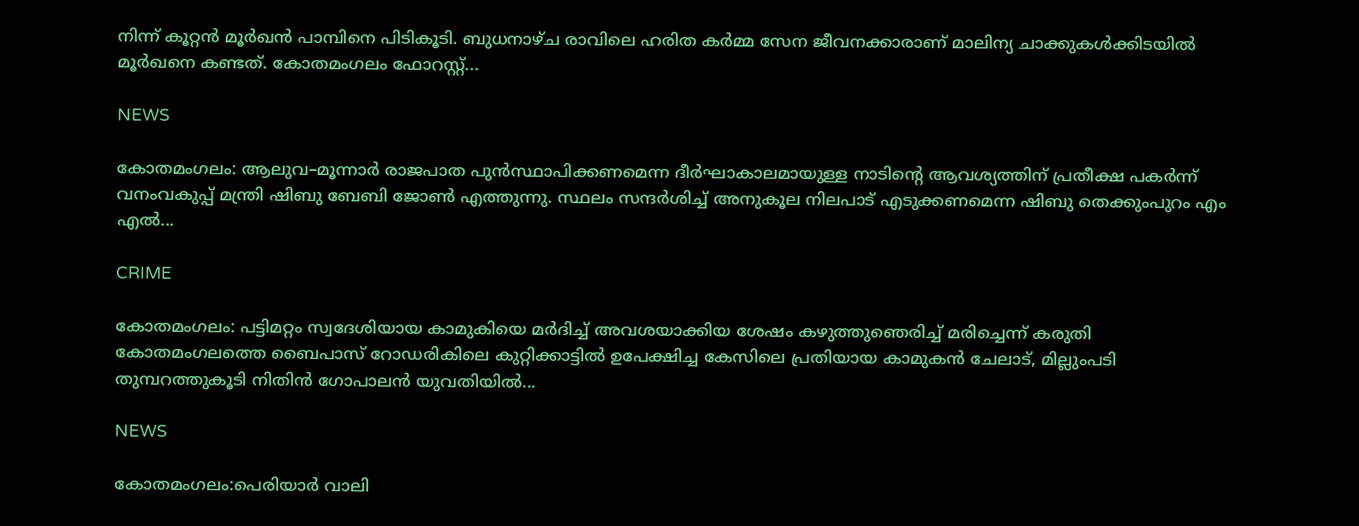നിന്ന് കൂറ്റന്‍ മൂര്‍ഖന്‍ പാമ്പിനെ പിടികൂടി. ബുധനാഴ്ച രാവിലെ ഹരിത കര്‍മ്മ സേന ജീവനക്കാരാണ് മാലിന്യ ചാക്കുകള്‍ക്കിടയില്‍ മൂര്‍ഖനെ കണ്ടത്. കോതമംഗലം ഫോറസ്റ്റ്...

NEWS

കോതമംഗലം: ആലുവ–മൂന്നാർ രാജപാത പുൻസ്ഥാപിക്കണമെന്ന ദീർഘാകാലമായുള്ള നാടിന്റെ ആവശ്യത്തിന് പ്രതീക്ഷ പകർന്ന് വനംവകുപ്പ് മന്ത്രി ഷിബു ബേബി ജോൺ എത്തുന്നു. സ്ഥലം സന്ദർശിച്ച് അനുകൂല നിലപാട് എടുക്കണമെന്ന ഷിബു തെക്കുംപുറം എം എൽ...

CRIME

കോതമംഗലം: പട്ടിമറ്റം സ്വദേശിയായ കാമുകിയെ മര്‍ദിച്ച് അവശയാക്കിയ ശേഷം കഴുത്തുഞെരിച്ച് മരിച്ചെന്ന് കരുതി കോതമംഗലത്തെ ബൈപാസ് റോഡരികിലെ കുറ്റിക്കാട്ടില്‍ ഉപേക്ഷിച്ച കേസിലെ പ്രതിയായ കാമുകന്‍ ചേലാട്, മില്ലുംപടി തുമ്പറത്തുകൂടി നിതിന്‍ ഗോപാലന്‍ യുവതിയില്‍...

NEWS

കോതമംഗലം:പെരിയാര്‍ വാലി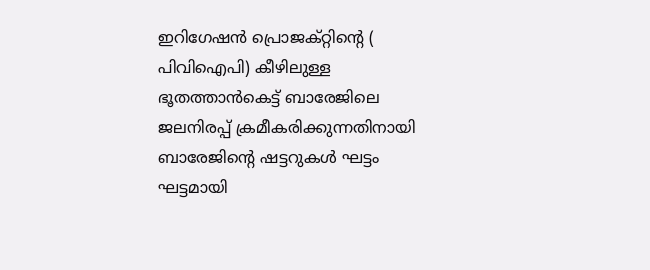ഇറിഗേഷന്‍ പ്രൊജക്റ്റിന്റെ ( പിവിഐപി) കീഴിലുള്ള ഭൂതത്താന്‍കെട്ട് ബാരേജിലെ ജലനിരപ്പ് ക്രമീകരിക്കുന്നതിനായി ബാരേജിന്റെ ഷട്ടറുകള്‍ ഘട്ടം ഘട്ടമായി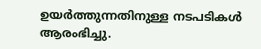ഉയര്‍ത്തുന്നതിനുള്ള നടപടികള്‍ ആരംഭിച്ചു.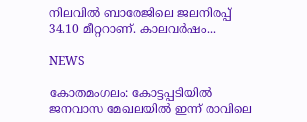നിലവില്‍ ബാരേജിലെ ജലനിരപ്പ് 34.10 മീറ്ററാണ്. കാലവര്‍ഷം...

NEWS

കോതമംഗലം: കോട്ടപ്പടിയില്‍ ജനവാസ മേഖലയില്‍ ഇന്ന് രാവിലെ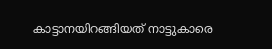കാട്ടാനയിറങ്ങിയത് നാട്ടുകാരെ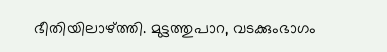ഭീതിയിലാഴ്ത്തി. മുട്ടത്തുപാറ, വടക്കുംഭാഗം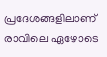പ്രദേശങ്ങളിലാണ് രാവിലെ ഏഴോടെ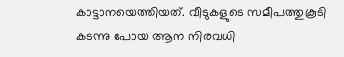കാട്ടാനയെത്തിയത്. വീടുകളുടെ സമീപത്തുകൂടി കടന്നു പോയ ആന നിരവധി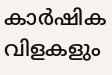കാര്‍ഷിക വിളകളും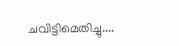ചവിട്ടിമെതിച്ചു....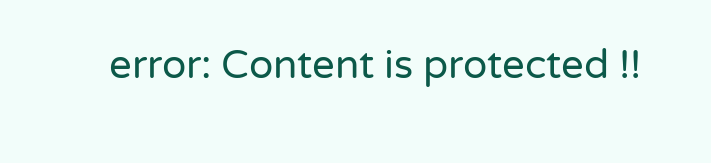error: Content is protected !!